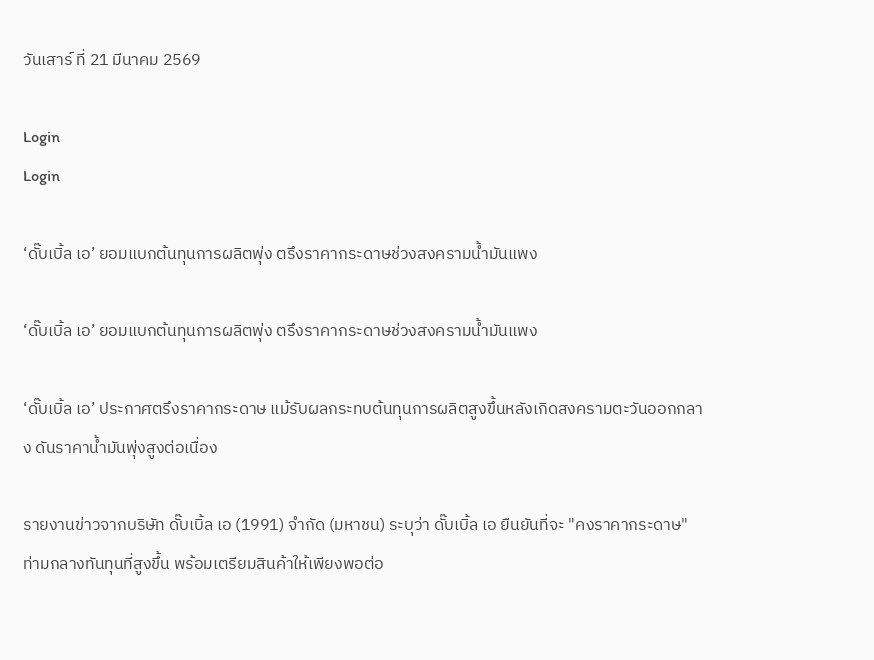วันเสาร์ ที่ 21 มีนาคม 2569

Login
Login

‘ดั๊บเบิ้ล เอ’ ยอมแบกต้นทุนการผลิตพุ่ง ตรึงราคากระดาษช่วงสงครามน้ำมันแพง

‘ดั๊บเบิ้ล เอ’ ยอมแบกต้นทุนการผลิตพุ่ง ตรึงราคากระดาษช่วงสงครามน้ำมันแพง

‘ดั๊บเบิ้ล เอ’ ประกาศตรึงราคากระดาษ แม้รับผลกระทบต้นทุนการผลิตสูงขึ้นหลังเกิดสงครามตะวันออกกลาง ดันราคาน้ำมันพุ่งสูงต่อเนื่อง

รายงานข่าวจากบริษัท ดั๊บเบิ้ล เอ (1991) จำกัด (มหาชน) ระบุว่า ดั๊บเบิ้ล เอ ยืนยันที่จะ "คงราคากระดาษ" ท่ามกลางทันทุนที่สูงขึ้น พร้อมเตรียมสินค้าให้เพียงพอต่อ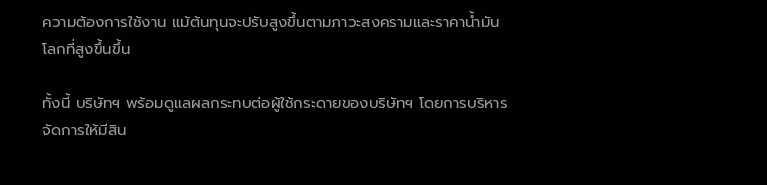ความต้องการใช้งาน แม้ต้นทุนจะปรับสูงขึ้นตามภาวะสงครามและราคาน้ำมันโลกที่สูงขึ้นขึ้น

ทั้งนี้ บริษัทฯ พร้อมดูแลผลกระทบต่อผู้ใช้กระดายของบริษัทฯ โดยการบริหารจัดการให้มีสิน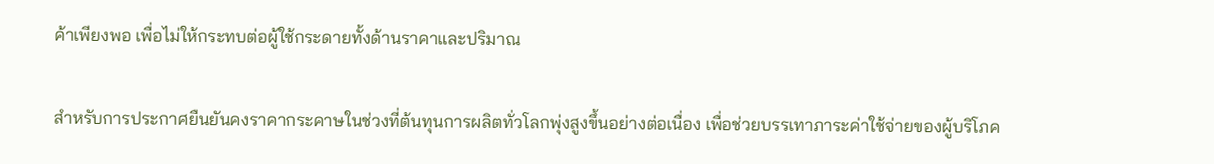ค้าเพียงพอ เพื่อไม่ให้กระทบต่อผู้ใช้กระดายทั้งด้านราคาและปริมาณ

สำหรับการประกาศยืนยันคงราคากระคาษในช่วงที่ต้นทุนการผลิตทั่วโลกพุ่งสูงขึ้นอย่างต่อเนื่อง เพื่อช่วยบรรเทาภาระค่าใช้จ่ายของผู้บริโภค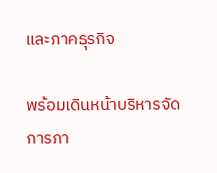และภาคธุรกิจ

พร้อมเดินหน้าบริหารจัดการภา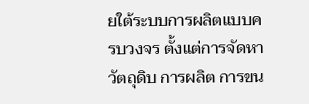ยใต้ระบบการผลิตแบบครบวงจร ตั้งแต่การจัดหาวัตถุดิบ การผลิต การขน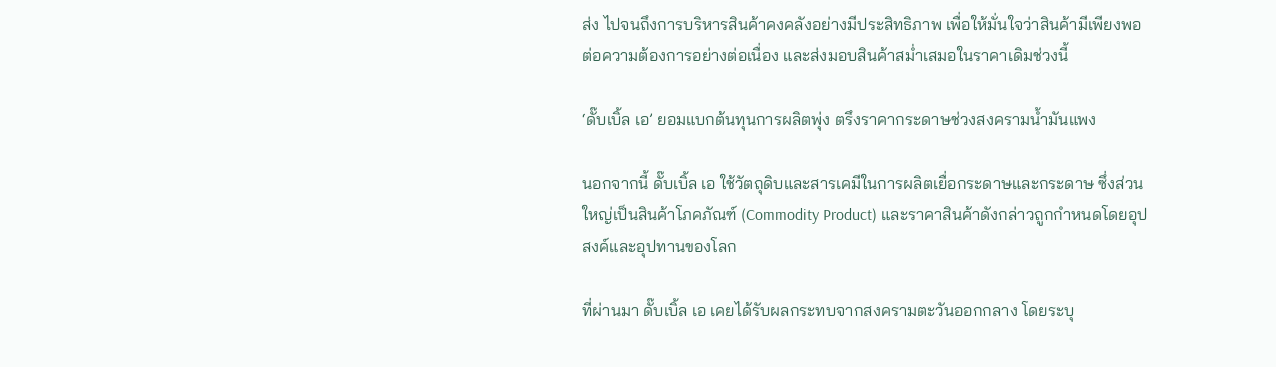ส่ง ไปจนถึงการบริหารสินค้าคงคลังอย่างมีประสิทธิภาพ เพื่อให้มั่นใจว่าสินค้ามีเพียงพอต่อความต้องการอย่างต่อเนื่อง และส่งมอบสินค้าสม่ำเสมอในราคาเดิมช่วงนี้

‘ดั๊บเบิ้ล เอ’ ยอมแบกต้นทุนการผลิตพุ่ง ตรึงราคากระดาษช่วงสงครามน้ำมันแพง

นอกจากนี้ ดั๊บเบิ้ล เอ ใช้วัตถุดิบและสารเคมีในการผลิตเยื่อกระดาษและกระดาษ ซึ่งส่วนใหญ่เป็นสินค้าโภคภัณฑ์ (Commodity Product) และราคาสินค้าดังกล่าวถูกกำหนดโดยอุปสงค์และอุปทานของโลก

ที่ผ่านมา ดั๊บเบิ้ล เอ เคยได้รับผลกระทบจากสงครามตะวันออกกลาง โดยระบุ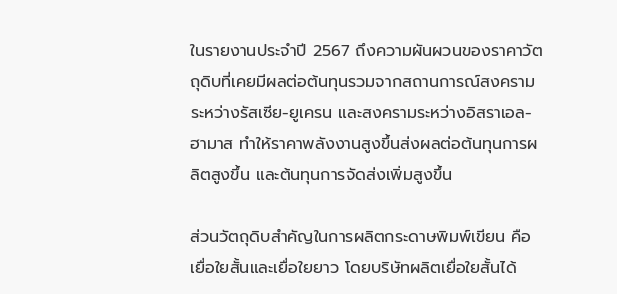ในรายงานประจำปี 2567 ถึงความผันผวนของราคาวัตถุดิบที่เคยมีผลต่อต้นทุนรวมจากสถานการณ์สงครามระหว่างรัสเซีย-ยูเครน และสงครามระหว่างอิสราเอล-ฮามาส ทำให้ราคาพลังงานสูงขึ้นส่งผลต่อต้นทุนการผลิตสูงขึ้น และต้นทุนการจัดส่งเพิ่มสูงขึ้น

ส่วนวัตถุดิบสำคัญในการผลิตกระดาษพิมพ์เขียน คือ เยื่อใยสั้นและเยื่อใยยาว โดยบริษัทผลิตเยื่อใยสั้นได้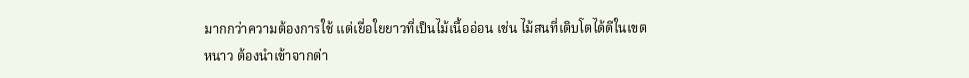มากกว่าความต้องการใช้ แต่เยื่อใยยาวที่เป็นไม้เนื้ออ่อน เช่น ไม้สนที่เติบโตได้ดีในเขตหนาว ต้องนำเข้าจากต่า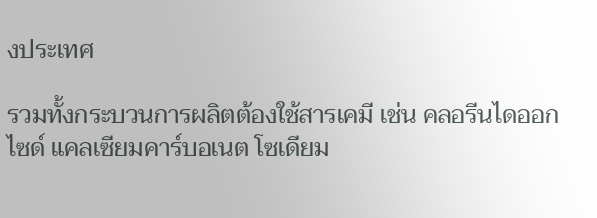งประเทศ

รวมทั้งกระบวนการผลิตต้องใช้สารเคมี เช่น คลอรีนไดออกไซด์ แคลเซียมคาร์บอเนต โซเดียม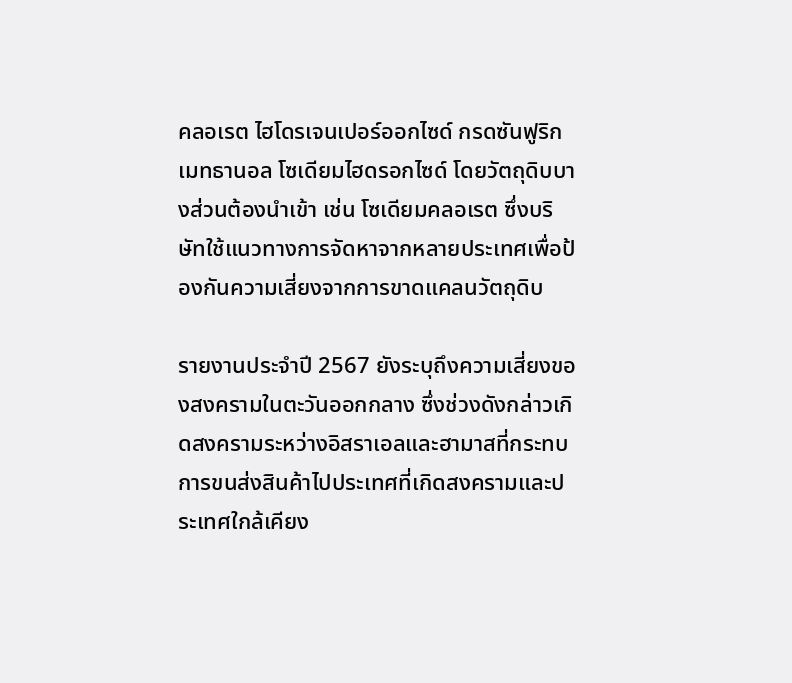คลอเรต ไฮโดรเจนเปอร์ออกไซด์ กรดซันฟูริก เมทธานอล โซเดียมไฮดรอกไซด์ โดยวัตถุดิบบางส่วนต้องนำเข้า เช่น โซเดียมคลอเรต ซึ่งบริษัทใช้แนวทางการจัดหาจากหลายประเทศเพื่อป้องกันความเสี่ยงจากการขาดแคลนวัตถุดิบ

รายงานประจำปี 2567 ยังระบุถึงความเสี่ยงของสงครามในตะวันออกกลาง ซึ่งช่วงดังกล่าวเกิดสงครามระหว่างอิสราเอลและฮามาสที่กระทบการขนส่งสินค้าไปประเทศที่เกิดสงครามและประเทศใกล้เคียง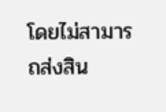โดยไม่สามารถส่งสิน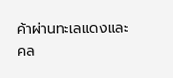ค้าผ่านทะเลแดงและคล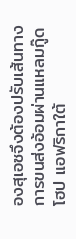องสุเอซจึงต้องปรับเส้นทางการขนส่งอ้อมผ่านแหลมกู๊ดโฮป แอฟริกาใต้